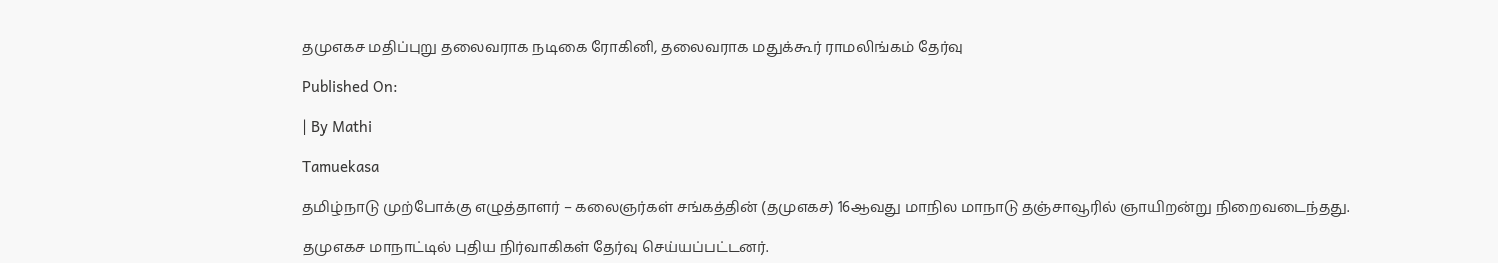தமுஎகச மதிப்புறு தலைவராக நடிகை ரோகினி, தலைவராக மதுக்கூர் ராமலிங்கம் தேர்வு

Published On:

| By Mathi

Tamuekasa

தமிழ்நாடு முற்போக்கு எழுத்தாளர் – கலைஞர்கள் சங்கத்தின் (தமுஎகச) 16ஆவது மாநில மாநாடு தஞ்சாவூரில் ஞாயிறன்று நிறைவடைந்தது.

தமுஎகச மாநாட்டில் புதிய நிர்வாகிகள் தேர்வு செய்யப்பட்டனர்.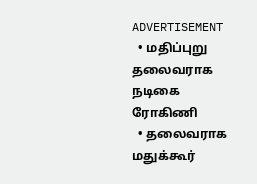ADVERTISEMENT
  • மதிப்புறு தலைவராக நடிகை ரோகிணி
  • தலைவராக மதுக்கூர்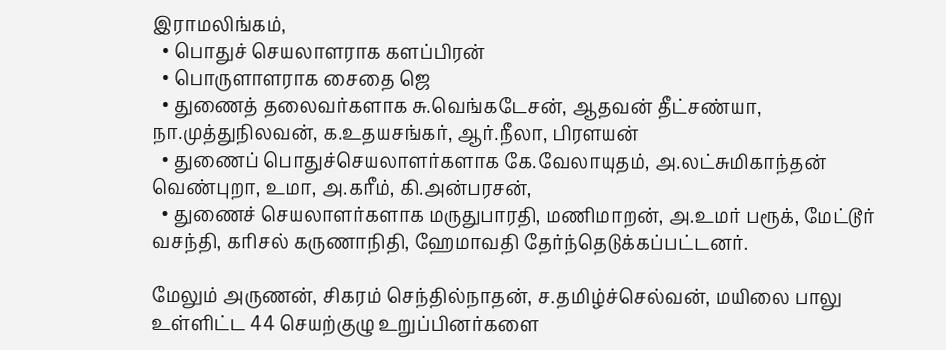இராமலிங்கம்,
  • பொதுச் செயலாளராக களப்பிரன்
  • பொருளாளராக சைதை ஜெ
  • துணைத் தலைவர்களாக சு.வெங்கடேசன், ஆதவன் தீட்சண்யா, நா.முத்துநிலவன், க.உதயசங்கர், ஆர்.நீலா, பிரளயன்
  • துணைப் பொதுச்செயலாளர்களாக கே.வேலாயுதம், அ.லட்சுமிகாந்தன் வெண்புறா, உமா, அ.கரீம், கி.அன்பரசன்,
  • துணைச் செயலாளர்களாக மருதுபாரதி, மணிமாறன், அ.உமர் பரூக், மேட்டூர் வசந்தி, கரிசல் கருணாநிதி, ஹேமாவதி தேர்ந்தெடுக்கப்பட்டனர்.

மேலும் அருணன், சிகரம் செந்தில்நாதன், ச.தமிழ்ச்செல்வன், மயிலை பாலு உள்ளிட்ட 44 செயற்குழு உறுப்பினர்களை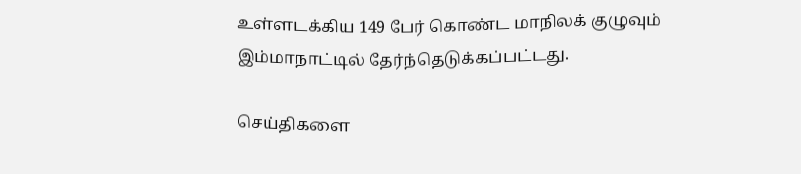உள்ளடக்கிய 149 பேர் கொண்ட மாநிலக் குழுவும் இம்மாநாட்டில் தேர்ந்தெடுக்கப்பட்டது.

செய்திகளை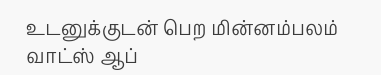உடனுக்குடன் பெற மின்னம்பலம் வாட்ஸ் ஆப்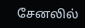சேனலில்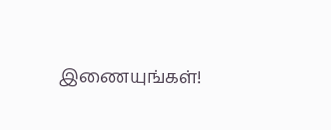இணையுங்கள்!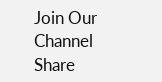Join Our Channel
Share